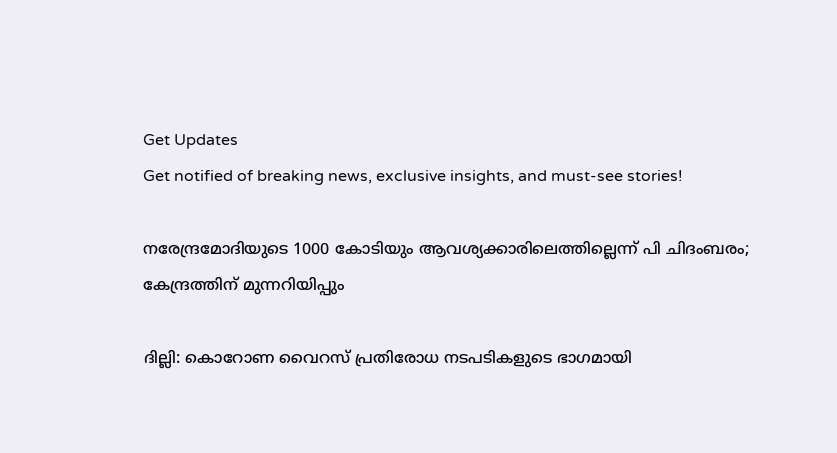Get Updates
Get notified of breaking news, exclusive insights, and must-see stories!

നരേന്ദ്രമോദിയുടെ 1000 കോടിയും ആവശ്യക്കാരിലെത്തില്ലെന്ന് പി ചിദംബരം; കേന്ദ്രത്തിന് മുന്നറിയിപ്പും

ദില്ലി: കൊറോണ വൈറസ് പ്രതിരോധ നടപടികളുടെ ഭാഗമായി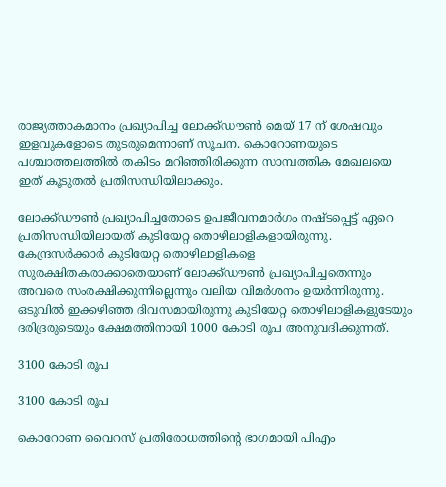രാജ്യത്താകമാനം പ്രഖ്യാപിച്ച ലോക്ക്ഡൗണ്‍ മെയ് 17 ന് ശേഷവും ഇളവുകളോടെ തുടരുമെന്നാണ് സൂചന. കൊറോണയുടെ പശ്ചാത്തലത്തില്‍ തകിടം മറിഞ്ഞിരിക്കുന്ന സാമ്പത്തിക മേഖലയെ ഇത് കൂടുതല്‍ പ്രതിസന്ധിയിലാക്കും.

ലോക്ക്ഡൗണ്‍ പ്രഖ്യാപിച്ചതോടെ ഉപജീവനമാര്‍ഗം നഷ്ടപ്പെട്ട് ഏറെ പ്രതിസന്ധിയിലായത് കുടിയേറ്റ തൊഴിലാളികളായിരുന്നു. കേന്ദ്രസര്‍ക്കാര്‍ കുടിയേറ്റ തൊഴിലാളികളെ സുരക്ഷിതകരാക്കാതെയാണ് ലോക്ക്ഡൗണ്‍ പ്രഖ്യാപിച്ചതെന്നും അവരെ സംരക്ഷിക്കുന്നില്ലെന്നും വലിയ വിമര്‍ശനം ഉയര്‍ന്നിരുന്നു. ഒടുവില്‍ ഇക്കഴിഞ്ഞ ദിവസമായിരുന്നു കുടിയേറ്റ തൊഴിലാളികളുടേയും ദരിദ്രരുടെയും ക്ഷേമത്തിനായി 1000 കോടി രൂപ അനുവദിക്കുന്നത്.

3100 കോടി രൂപ

3100 കോടി രൂപ

കൊറോണ വൈറസ് പ്രതിരോധത്തിന്റെ ഭാഗമായി പിഎം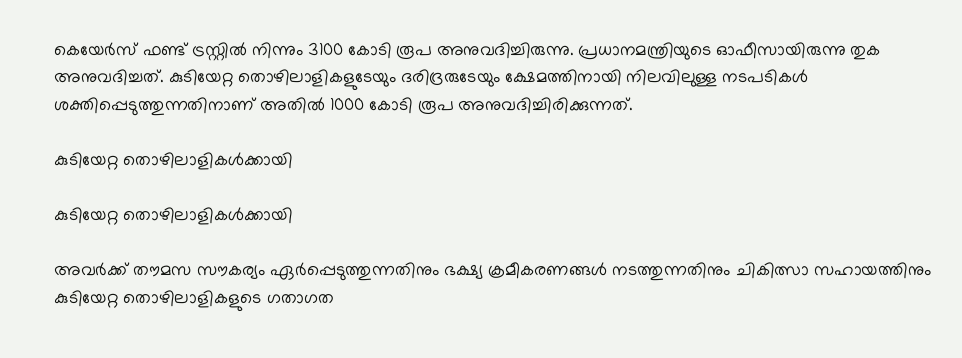കെയേര്‍സ് ഫണ്ട് ട്രസ്റ്റില്‍ നിന്നും 3100 കോടി രൂപ അനുവദിച്ചിരുന്നു. പ്രധാനമന്ത്രിയുടെ ഓഫീസായിരുന്നു തുക അനുവദിച്ചത്. കുടിയേറ്റ തൊഴിലാളികളുടേയും ദരിദ്രരുടേയും ക്ഷേമത്തിനായി നിലവിലുള്ള നടപടികള്‍ ശക്തിപ്പെടുത്തുന്നതിനാണ് അതില്‍ 1000 കോടി രൂപ അനുവദിച്ചിരിക്കുന്നത്.

കുടിയേറ്റ തൊഴിലാളികള്‍ക്കായി

കുടിയേറ്റ തൊഴിലാളികള്‍ക്കായി

അവര്‍ക്ക് തൗമസ സൗകര്യം ഏര്‍പ്പെടുത്തുന്നതിനും ഭക്ഷ്യ ക്രമീകരണങ്ങള്‍ നടത്തുന്നതിനും ചികിത്സാ സഹായത്തിനും കുടിയേറ്റ തൊഴിലാളികളുടെ ഗതാഗത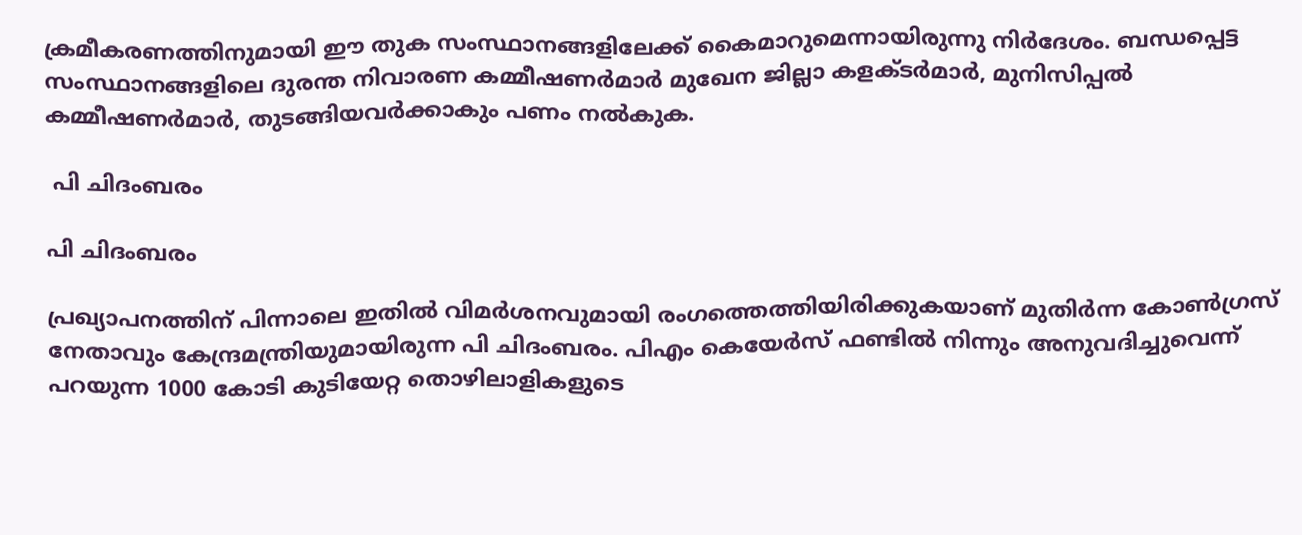ക്രമീകരണത്തിനുമായി ഈ തുക സംസ്ഥാനങ്ങളിലേക്ക് കൈമാറുമെന്നായിരുന്നു നിര്‍ദേശം. ബന്ധപ്പെട്ട സംസ്ഥാനങ്ങളിലെ ദുരന്ത നിവാരണ കമ്മീഷണര്‍മാര്‍ മുഖേന ജില്ലാ കളക്ടര്‍മാര്‍, മുനിസിപ്പല്‍ കമ്മീഷണര്‍മാര്‍, തുടങ്ങിയവര്‍ക്കാകും പണം നല്‍കുക.

 പി ചിദംബരം

പി ചിദംബരം

പ്രഖ്യാപനത്തിന് പിന്നാലെ ഇതില്‍ വിമര്‍ശനവുമായി രംഗത്തെത്തിയിരിക്കുകയാണ് മുതിര്‍ന്ന കോണ്‍ഗ്രസ് നേതാവും കേന്ദ്രമന്ത്രിയുമായിരുന്ന പി ചിദംബരം. പിഎം കെയേര്‍സ് ഫണ്ടില്‍ നിന്നും അനുവദിച്ചുവെന്ന് പറയുന്ന 1000 കോടി കുടിയേറ്റ തൊഴിലാളികളുടെ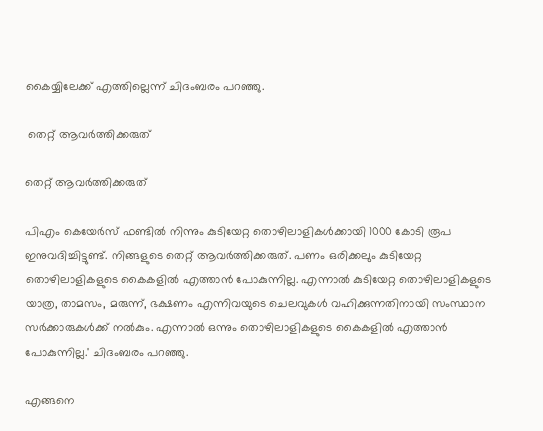കൈയ്യിലേക്ക് എത്തില്ലെന്ന് ചിദംബരം പറഞ്ഞു.

 തെറ്റ് ആവര്‍ത്തിക്കരുത്

തെറ്റ് ആവര്‍ത്തിക്കരുത്

പിഎം കെയേര്‍സ് ഫണ്ടില്‍ നിന്നും കുടിയേറ്റ തൊഴിലാളികള്‍ക്കായി 1000 കോടി രൂപ ഇനുവദിച്ചിട്ടുണ്ട്. നിങ്ങളുടെ തെറ്റ് ആവര്‍ത്തിക്കരുത്. പണം ഒരിക്കലും കുടിയേറ്റ തൊഴിലാളികളുടെ കൈകളില്‍ എത്താന്‍ പോകുന്നില്ല. എന്നാല്‍ കുടിയേറ്റ തൊഴിലാളികളുടെ യാത്ര, താമസം, മരുന്ന്, ഭക്ഷണം എന്നിവയുടെ ചെലവുകള്‍ വഹിക്കുന്നതിനായി സംസ്ഥാന സര്‍ക്കാരുകള്‍ക്ക് നല്‍കും. എന്നാല്‍ ഒന്നും തൊഴിലാളികളുടെ കൈകളില്‍ എത്താന്‍ പോകുന്നില്ല.' ചിദംബരം പറഞ്ഞു.

എങ്ങനെ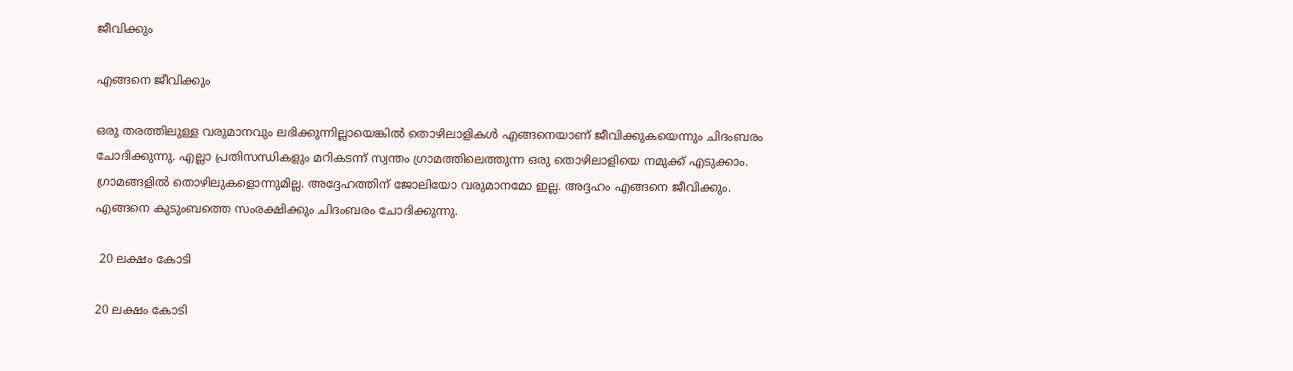ജീവിക്കും

എങ്ങനെ ജീവിക്കും

ഒരു തരത്തിലുള്ള വരുമാനവും ലഭിക്കുന്നില്ലായെങ്കില്‍ തൊഴിലാളികള്‍ എങ്ങനെയാണ് ജീവിക്കുകയെന്നും ചിദംബരം ചോദിക്കുന്നു. എല്ലാ പ്രതിസന്ധികളും മറികടന്ന് സ്വന്തം ഗ്രാമത്തിലെത്തുന്ന ഒരു തൊഴിലാളിയെ നമുക്ക് എടുക്കാം. ഗ്രാമങ്ങളില്‍ തൊഴിലുകളൊന്നുമില്ല. അദ്ദേഹത്തിന് ജോലിയോ വരുമാനമോ ഇല്ല. അദ്ദഹം എങ്ങനെ ജീവിക്കും. എങ്ങനെ കുടുംബത്തെ സംരക്ഷിക്കും ചിദംബരം ചോദിക്കുന്നു.

 20 ലക്ഷം കോടി

20 ലക്ഷം കോടി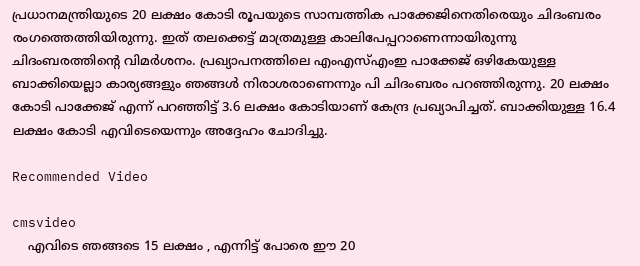പ്രധാനമന്ത്രിയുടെ 20 ലക്ഷം കോടി രൂപയുടെ സാമ്പത്തിക പാക്കേജിനെതിരെയും ചിദംബരം രംഗത്തെത്തിയിരുന്നു. ഇത് തലക്കെട്ട് മാത്രമുള്ള കാലിപേപ്പറാണെന്നായിരുന്നു ചിദംബരത്തിന്റെ വിമര്‍ശനം. പ്രഖ്യാപനത്തിലെ എംഎസ്എംഇ പാക്കേജ് ഒഴികേയുള്ള ബാക്കിയെല്ലാ കാര്യങ്ങളും ഞങ്ങള്‍ നിരാശരാണെന്നും പി ചിദംബരം പറഞ്ഞിരുന്നു. 20 ലക്ഷം കോടി പാക്കേജ് എന്ന് പറഞ്ഞിട്ട് 3.6 ലക്ഷം കോടിയാണ് കേന്ദ്ര പ്രഖ്യാപിച്ചത്. ബാക്കിയുള്ള 16.4 ലക്ഷം കോടി എവിടെയെന്നും അദ്ദേഹം ചോദിച്ചു.

Recommended Video

cmsvideo
    എവിടെ ഞങ്ങടെ 15 ലക്ഷം , എന്നിട്ട് പോരെ ഈ 20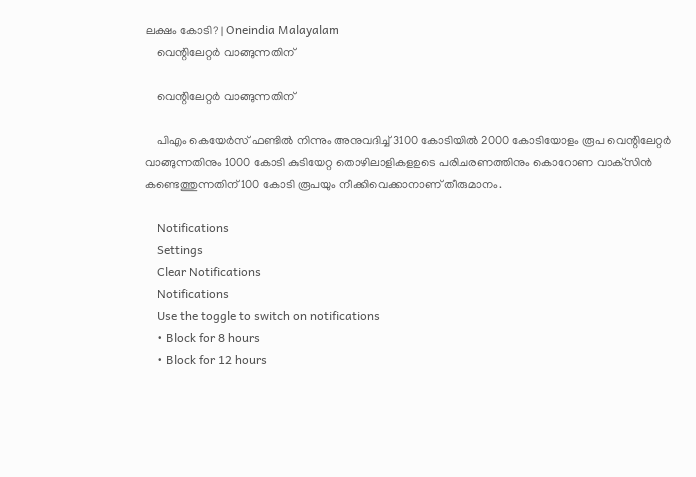ലക്ഷം കോടി? | Oneindia Malayalam
    വെന്റിലേറ്റര്‍ വാങ്ങുന്നതിന്

    വെന്റിലേറ്റര്‍ വാങ്ങുന്നതിന്

    പിഎം കെയേര്‍സ് ഫണ്ടില്‍ നിന്നും അനുവദിച്ച് 3100 കോടിയില്‍ 2000 കോടിയോളം രൂപ വെന്റിലേറ്റര്‍ വാങ്ങുന്നതിനും 1000 കോടി കുടിയേറ്റ തൊഴിലാളികളഉടെ പരിചരണത്തിനും കൊറോണ വാക്‌സിന്‍ കണ്ടെത്തുന്നതിന് 100 കോടി രൂപയും നീക്കിവെക്കാനാണ് തീരുമാനം.

    Notifications
    Settings
    Clear Notifications
    Notifications
    Use the toggle to switch on notifications
    • Block for 8 hours
    • Block for 12 hours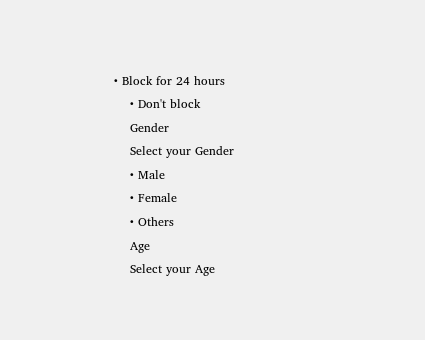• Block for 24 hours
    • Don't block
    Gender
    Select your Gender
    • Male
    • Female
    • Others
    Age
    Select your Age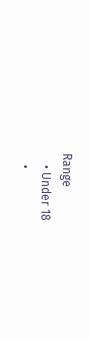Range
    • Under 18
    •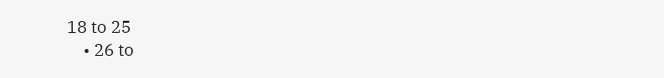18 to 25
    • 26 to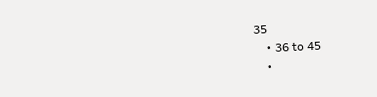35
    • 36 to 45
    •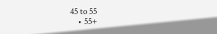45 to 55
    • 55+